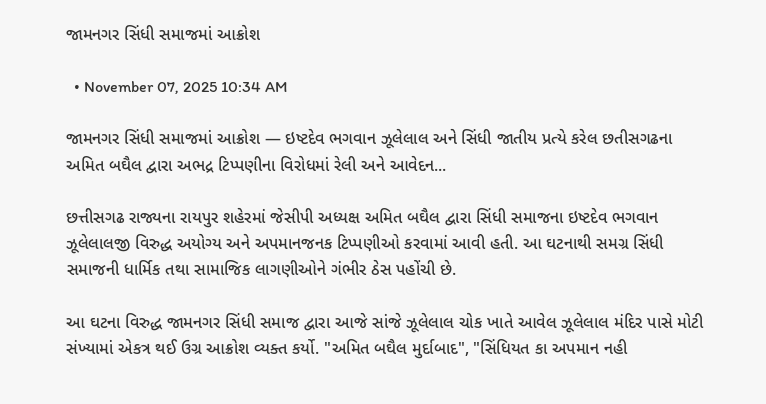જામનગર સિંધી સમાજમાં આક્રોશ

  • November 07, 2025 10:34 AM

જામનગર સિંધી સમાજમાં આક્રોશ — ઇષ્ટદેવ ભગવાન ઝૂલેલાલ અને સિંધી જાતીય પ્રત્યે કરેલ છતીસગઢના અમિત બઘૈલ દ્વારા અભદ્ર ટિપ્પણીના વિરોધમાં રેલી અને આવેદન...

છત્તીસગઢ રાજ્યના રાયપુર શહેરમાં જેસીપી અધ્યક્ષ અમિત બઘૈલ દ્વારા સિંધી સમાજના ઇષ્ટદેવ ભગવાન ઝૂલેલાલજી વિરુદ્ધ અયોગ્ય અને અપમાનજનક ટિપ્પણીઓ કરવામાં આવી હતી. આ ઘટનાથી સમગ્ર સિંધી સમાજની ધાર્મિક તથા સામાજિક લાગણીઓને ગંભીર ઠેસ પહોંચી છે.

આ ઘટના વિરુદ્ધ જામનગર સિંધી સમાજ દ્વારા આજે સાંજે ઝૂલેલાલ ચોક ખાતે આવેલ ઝૂલેલાલ મંદિર પાસે મોટી સંખ્યામાં એકત્ર થઈ ઉગ્ર આક્રોશ વ્યક્ત કર્યો. "અમિત બઘૈલ મુર્દાબાદ", "સિંધિયત કા અપમાન નહી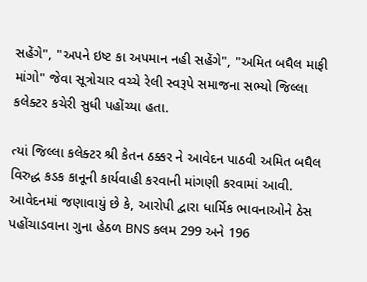સહેંગે", "અપને ઇષ્ટ કા અપમાન નહી સહેંગે", "અમિત બઘૈલ માફી માંગો" જેવા સૂત્રોચાર વચ્ચે રેલી સ્વરૂપે સમાજના સભ્યો જિલ્લા કલેક્ટર કચેરી સુધી પહોંચ્યા હતા.

ત્યાં જિલ્લા કલેક્ટર શ્રી કેતન ઠક્કર ને આવેદન પાઠવી અમિત બઘૈલ વિરુદ્ધ કડક કાનૂની કાર્યવાહી કરવાની માંગણી કરવામાં આવી. આવેદનમાં જણાવાયું છે કે, આરોપી દ્વારા ધાર્મિક ભાવનાઓને ઠેસ પહોંચાડવાના ગુના હેઠળ BNS કલમ 299 અને 196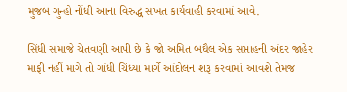મુજબ ગુન્હો નોંધી આના વિરુદ્ધ સખત કાર્યવાહી કરવામાં આવે.

સિંધી સમાજે ચેતવણી આપી છે કે જો અમિત બઘૈલ એક સપ્તાહની અંદર જાહેર માફી નહીં માગે તો ગાંધી ચિંધ્યા માર્ગે આંદોલન શરૂ કરવામાં આવશે તેમજ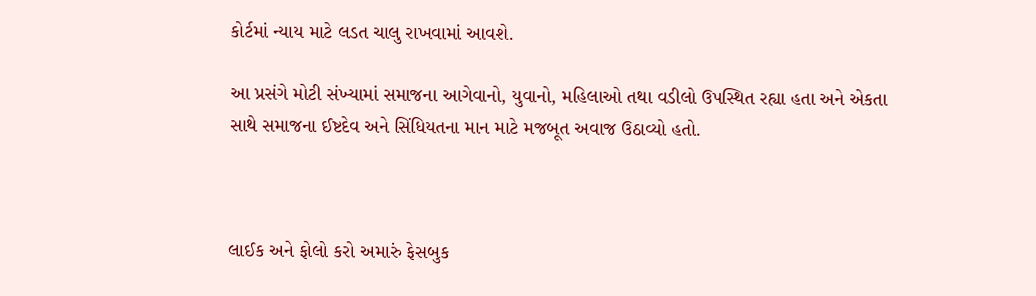કોર્ટમાં ન્યાય માટે લડત ચાલુ રાખવામાં આવશે.

આ પ્રસંગે મોટી સંખ્યામાં સમાજના આગેવાનો, યુવાનો, મહિલાઓ તથા વડીલો ઉપસ્થિત રહ્યા હતા અને એકતા સાથે સમાજના ઈષ્ટદેવ અને સિંધિયતના માન માટે મજબૂત અવાજ ઉઠાવ્યો હતો.



લાઈક અને ફોલો કરો અમારું ફેસબુક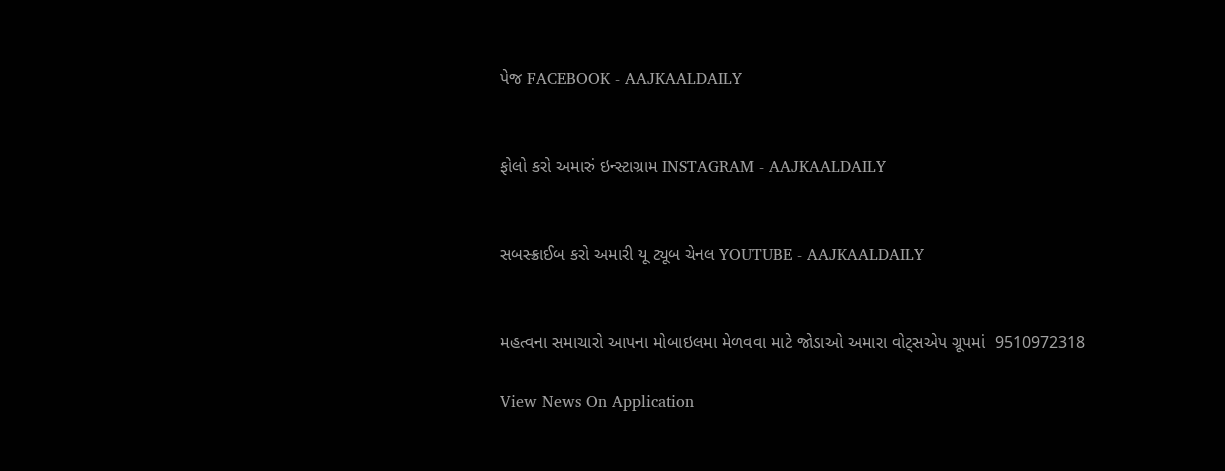પેજ FACEBOOK - AAJKAALDAILY


ફોલો કરો અમારું ઇન્સ્ટાગ્રામ INSTAGRAM - AAJKAALDAILY


સબસ્ક્રાઈબ કરો અમારી યૂ ટ્યૂબ ચેનલ YOUTUBE - AAJKAALDAILY


મહત્વના સમાચારો આપના મોબાઇલમા મેળવવા માટે જોડાઓ અમારા વોટ્સએપ ગ્રૂપમાં  9510972318

View News On Application